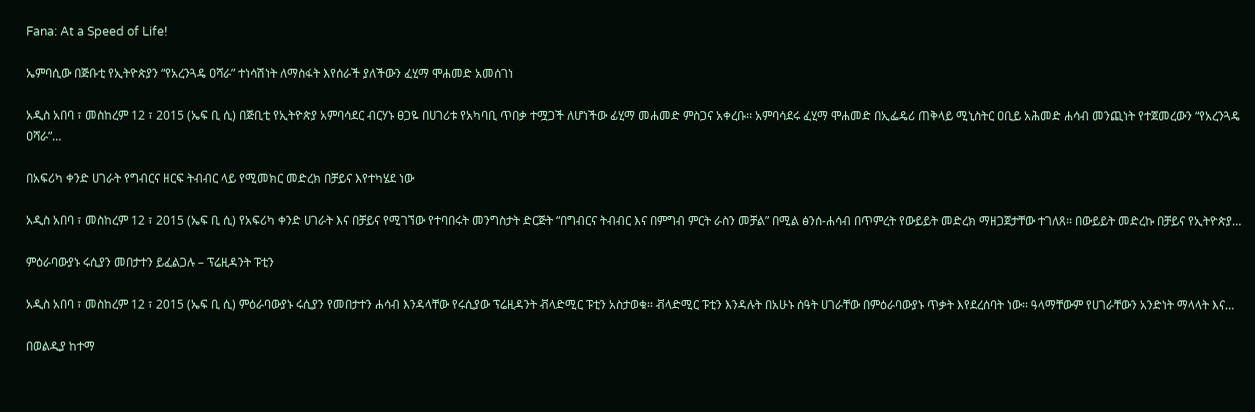Fana: At a Speed of Life!

ኤምባሲው በጅቡቲ የኢትዮጵያን “የአረንጓዴ ዐሻራ” ተነሳሽነት ለማስፋት እየሰራች ያለችውን ፈሂማ ሞሐመድ አመሰገነ

አዲስ አበባ ፣ መስከረም 12 ፣ 2015 (ኤፍ ቢ ሲ) በጅቢቲ የኢትዮጵያ አምባሳደር ብርሃኑ ፀጋዬ በሀገሪቱ የአካባቢ ጥበቃ ተሟጋች ለሆነችው ፊሂማ መሐመድ ምስጋና አቀረቡ፡፡ አምባሳደሩ ፈሂማ ሞሐመድ በኢፌዴሪ ጠቅላይ ሚኒስትር ዐቢይ አሕመድ ሐሳብ መንጪነት የተጀመረውን “የአረንጓዴ ዐሻራ”…

በአፍሪካ ቀንድ ሀገራት የግብርና ዘርፍ ትብብር ላይ የሚመክር መድረክ በቻይና እየተካሄደ ነው

አዲስ አበባ ፣ መስከረም 12 ፣ 2015 (ኤፍ ቢ ሲ) የአፍሪካ ቀንድ ሀገራት እና በቻይና የሚገኘው የተባበሩት መንግስታት ድርጅት “በግብርና ትብብር እና በምግብ ምርት ራስን መቻል” በሚል ፅንሰ-ሐሳብ በጥምረት የውይይት መድረክ ማዘጋጀታቸው ተገለጸ፡፡ በውይይት መድረኩ በቻይና የኢትዮጵያ…

ምዕራባውያኑ ሩሲያን መበታተን ይፈልጋሉ – ፕሬዚዳንት ፑቲን

አዲስ አበባ ፣ መስከረም 12 ፣ 2015 (ኤፍ ቢ ሲ) ምዕራባውያኑ ሩሲያን የመበታተን ሐሳብ እንዳላቸው የሩሲያው ፕሬዚዳንት ቭላድሚር ፑቲን አስታወቁ፡፡ ቭላድሚር ፑቲን እንዳሉት በአሁኑ ሰዓት ሀገራቸው በምዕራባውያኑ ጥቃት እየደረሰባት ነው፡፡ ዓላማቸውም የሀገራቸውን አንድነት ማላላት እና…

በወልዲያ ከተማ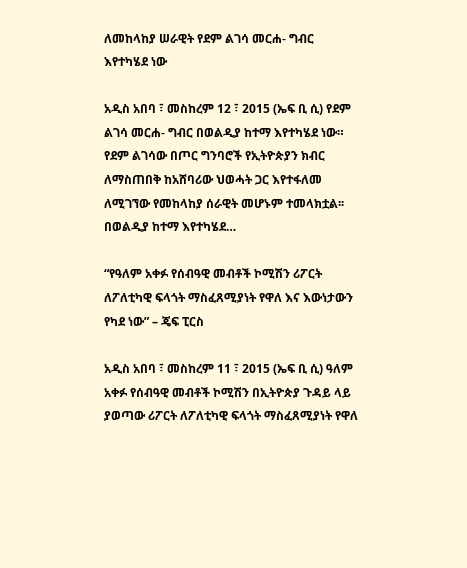ለመከላከያ ሠራዊት የደም ልገሳ መርሐ- ግብር እየተካሄደ ነው

አዲስ አበባ ፣ መስከረም 12 ፣ 2015 (ኤፍ ቢ ሲ) የደም ልገሳ መርሐ- ግብር በወልዲያ ከተማ እየተካሄደ ነው። የደም ልገሳው በጦር ግንባሮች የኢትዮጵያን ክብር ለማስጠበቅ ከአሸባሪው ህወሓት ጋር እየተፋለመ ለሚገኘው የመከላከያ ሰራዊት መሆኑም ተመላክቷል፡፡ በወልዲያ ከተማ እየተካሄደ…

“የዓለም አቀፉ የሰብዓዊ መብቶች ኮሚሽን ሪፖርት ለፖለቲካዊ ፍላጎት ማስፈጸሚያነት የዋለ እና እውነታውን የካደ ነው” – ጄፍ ፒርስ

አዲስ አበባ ፣ መስከረም 11 ፣ 2015 (ኤፍ ቢ ሲ) ዓለም አቀፉ የሰብዓዊ መብቶች ኮሚሽን በኢትዮጵያ ጉዳይ ላይ ያወጣው ሪፖርት ለፖለቲካዊ ፍላጎት ማስፈጸሚያነት የዋለ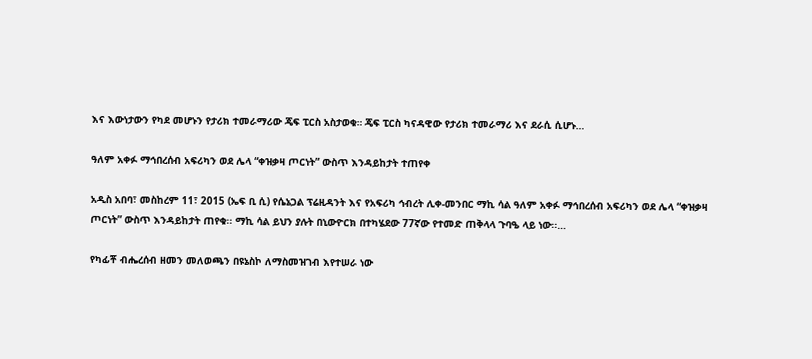እና እውነታውን የካደ መሆኑን የታሪክ ተመራማሪው ጄፍ ፒርስ አስታወቁ። ጄፍ ፒርስ ካናዳዊው የታሪክ ተመራማሪ እና ደራሲ ሲሆኑ…

ዓለም አቀፉ ማኅበረሰብ አፍሪካን ወደ ሌላ “ቀዝቃዛ ጦርነት” ውስጥ እንዳይከታት ተጠየቀ

አዲስ አበባ፣ መስከረም 11፣ 2015 (ኤፍ ቢ ሲ) የሴኔጋል ፕሬዚዳንት እና የአፍሪካ ኅብረት ሊቀ-መንበር ማኪ ሳል ዓለም አቀፉ ማኅበረሰብ አፍሪካን ወደ ሌላ “ቀዝቃዛ ጦርነት” ውስጥ እንዳይከታት ጠየቁ፡፡ ማኪ ሳል ይህን ያሉት በኒውዮርክ በተካሄደው 77ኛው የተመድ ጠቅላላ ጉባዔ ላይ ነው፡፡…

የካፊቾ ብሔረሰብ ዘመን መለወጫን በዩኔስኮ ለማስመዝገብ እየተሠራ ነው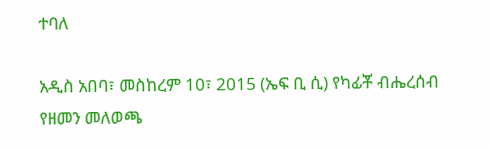ተባለ

አዲስ አበባ፣ መስከረም 10፣ 2015 (ኤፍ ቢ ሲ) የካፊቾ ብሔረሰብ የዘመን መለወጫ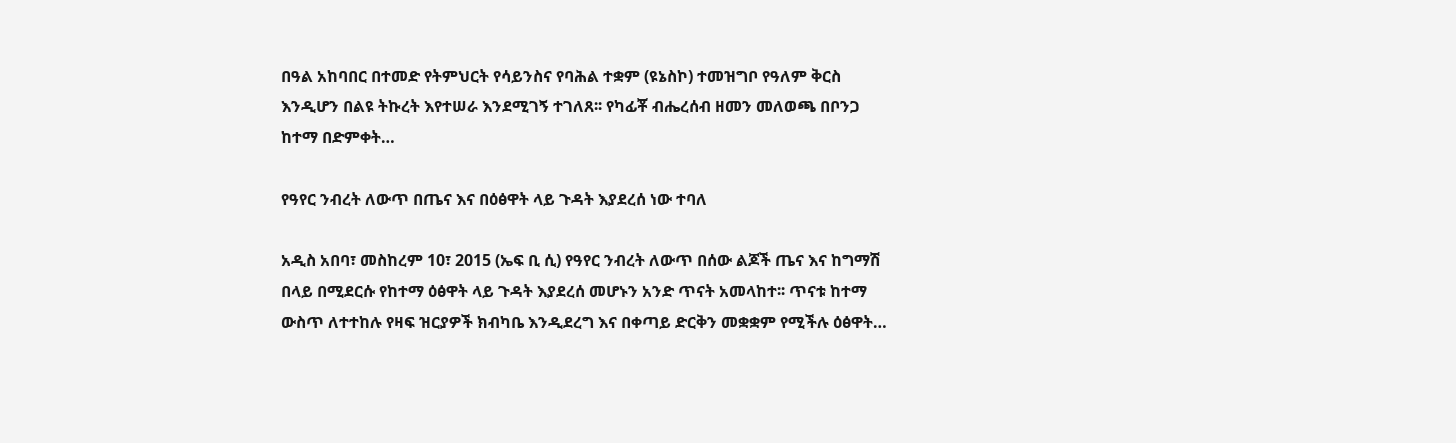በዓል አከባበር በተመድ የትምህርት የሳይንስና የባሕል ተቋም (ዩኔስኮ) ተመዝግቦ የዓለም ቅርስ እንዲሆን በልዩ ትኩረት እየተሠራ እንደሚገኝ ተገለጸ፡፡ የካፊቾ ብሔረሰብ ዘመን መለወጫ በቦንጋ ከተማ በድምቀት…

የዓየር ንብረት ለውጥ በጤና እና በዕፅዋት ላይ ጉዳት እያደረሰ ነው ተባለ

አዲስ አበባ፣ መስከረም 10፣ 2015 (ኤፍ ቢ ሲ) የዓየር ንብረት ለውጥ በሰው ልጆች ጤና እና ከግማሽ በላይ በሚደርሱ የከተማ ዕፅዋት ላይ ጉዳት እያደረሰ መሆኑን አንድ ጥናት አመላከተ፡፡ ጥናቱ ከተማ ውስጥ ለተተከሉ የዛፍ ዝርያዎች ክብካቤ እንዲደረግ እና በቀጣይ ድርቅን መቋቋም የሚችሉ ዕፅዋት…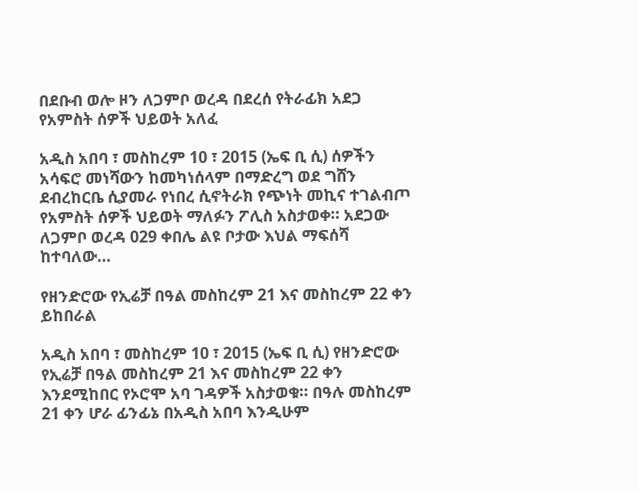በደቡብ ወሎ ዞን ለጋምቦ ወረዳ በደረሰ የትራፊክ አደጋ የአምስት ሰዎች ህይወት አለፈ

አዲስ አበባ ፣ መስከረም 10 ፣ 2015 (ኤፍ ቢ ሲ) ሰዎችን አሳፍሮ መነሻውን ከመካነሰላም በማድረግ ወደ ግሸን ደብረከርቤ ሲያመራ የነበረ ሲኖትራክ የጭነት መኪና ተገልብጦ የአምስት ሰዎች ህይወት ማለፉን ፖሊስ አስታወቀ። አደጋው ለጋምቦ ወረዳ 029 ቀበሌ ልዩ ቦታው እህል ማፍሰሻ ከተባለው…

የዘንድሮው የኢሬቻ በዓል መስከረም 21 እና መስከረም 22 ቀን ይከበራል

አዲስ አበባ ፣ መስከረም 10 ፣ 2015 (ኤፍ ቢ ሲ) የዘንድሮው የኢሬቻ በዓል መስከረም 21 እና መስከረም 22 ቀን እንደሚከበር የኦሮሞ አባ ገዳዎች አስታወቁ። በዓሉ መስከረም 21 ቀን ሆራ ፊንፊኔ በአዲስ አበባ እንዲሁም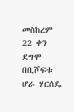መስከረም 22 ቀን ደግሞ በቢሾፍቱ ሆራ ሃርሰዴ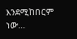እንደሚከበርም ነው…